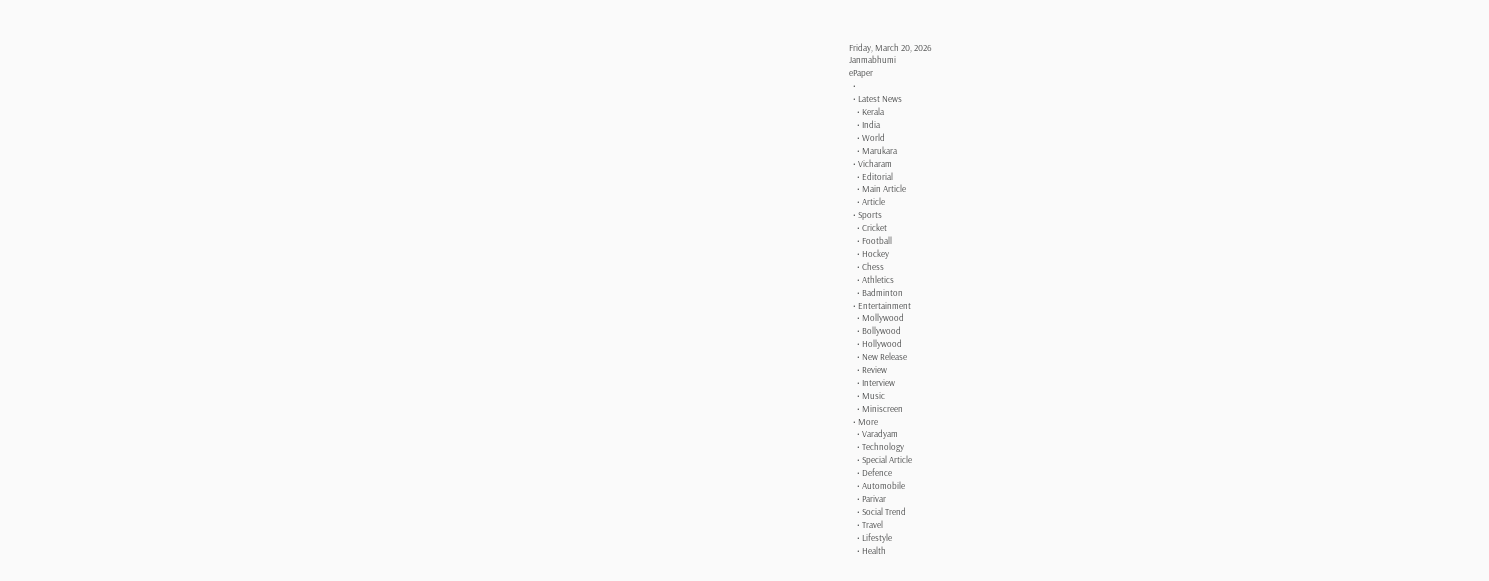Friday, March 20, 2026
Janmabhumi
ePaper
  •
  • Latest News
    • Kerala
    • India
    • World
    • Marukara
  • Vicharam
    • Editorial
    • Main Article
    • Article
  • Sports
    • Cricket
    • Football
    • Hockey
    • Chess
    • Athletics
    • Badminton
  • Entertainment
    • Mollywood
    • Bollywood
    • Hollywood
    • New Release
    • Review
    • Interview
    • Music
    • Miniscreen
  • More
    • Varadyam
    • Technology
    • Special Article
    • Defence
    • Automobile
    • Parivar
    • Social Trend
    • Travel
    • Lifestyle
    • Health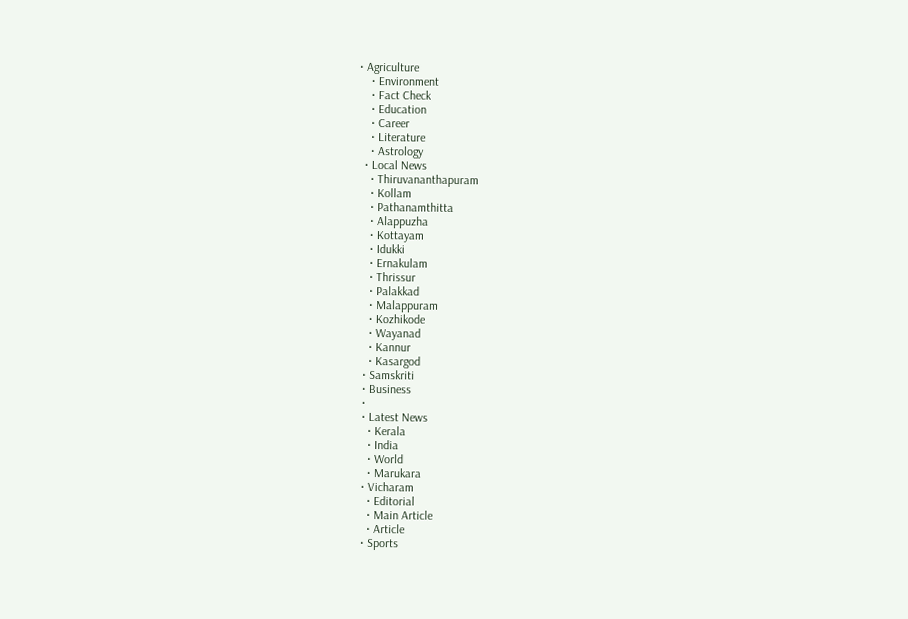• Agriculture
    • Environment
    • Fact Check
    • Education
    • Career
    • Literature
    • Astrology
  • Local News
    • Thiruvananthapuram
    • Kollam
    • Pathanamthitta
    • Alappuzha
    • Kottayam
    • Idukki
    • Ernakulam
    • Thrissur
    • Palakkad
    • Malappuram
    • Kozhikode
    • Wayanad
    • Kannur
    • Kasargod
  • Samskriti
  • Business
  •
  • Latest News
    • Kerala
    • India
    • World
    • Marukara
  • Vicharam
    • Editorial
    • Main Article
    • Article
  • Sports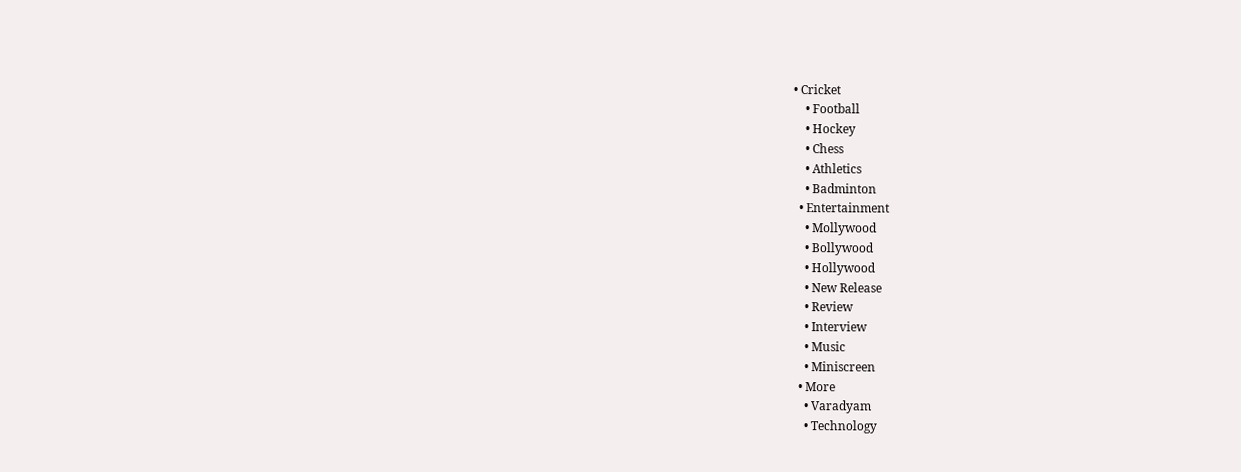• Cricket
    • Football
    • Hockey
    • Chess
    • Athletics
    • Badminton
  • Entertainment
    • Mollywood
    • Bollywood
    • Hollywood
    • New Release
    • Review
    • Interview
    • Music
    • Miniscreen
  • More
    • Varadyam
    • Technology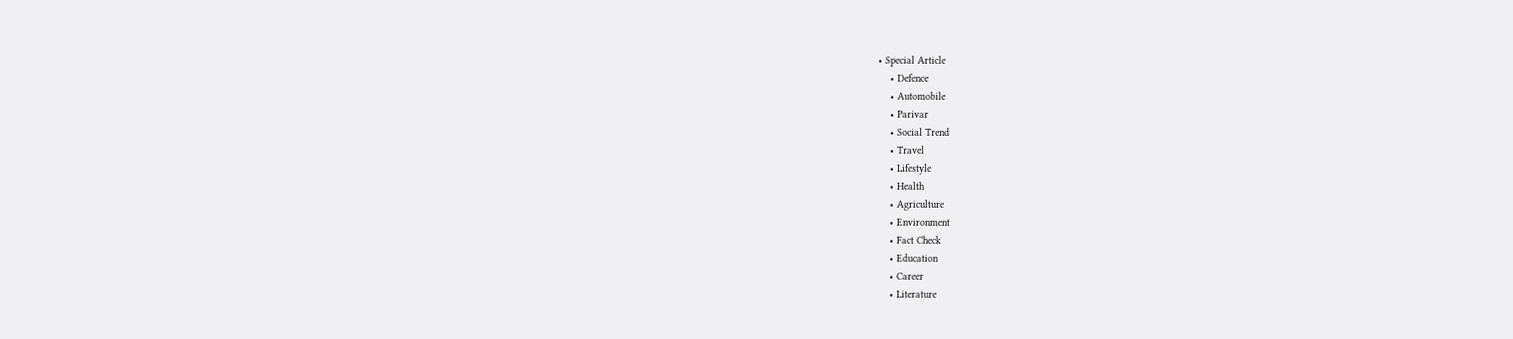• Special Article
    • Defence
    • Automobile
    • Parivar
    • Social Trend
    • Travel
    • Lifestyle
    • Health
    • Agriculture
    • Environment
    • Fact Check
    • Education
    • Career
    • Literature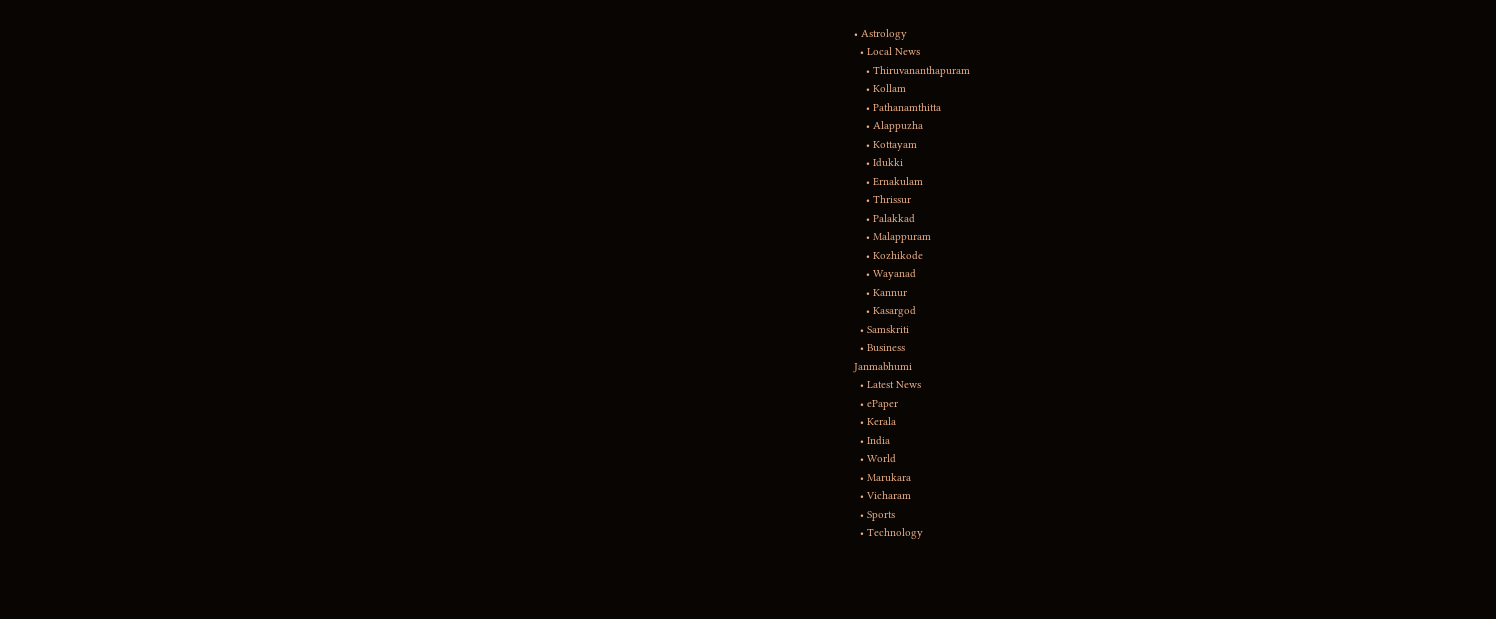• Astrology
  • Local News
    • Thiruvananthapuram
    • Kollam
    • Pathanamthitta
    • Alappuzha
    • Kottayam
    • Idukki
    • Ernakulam
    • Thrissur
    • Palakkad
    • Malappuram
    • Kozhikode
    • Wayanad
    • Kannur
    • Kasargod
  • Samskriti
  • Business
Janmabhumi
  • Latest News
  • ePaper
  • Kerala
  • India
  • World
  • Marukara
  • Vicharam
  • Sports
  • Technology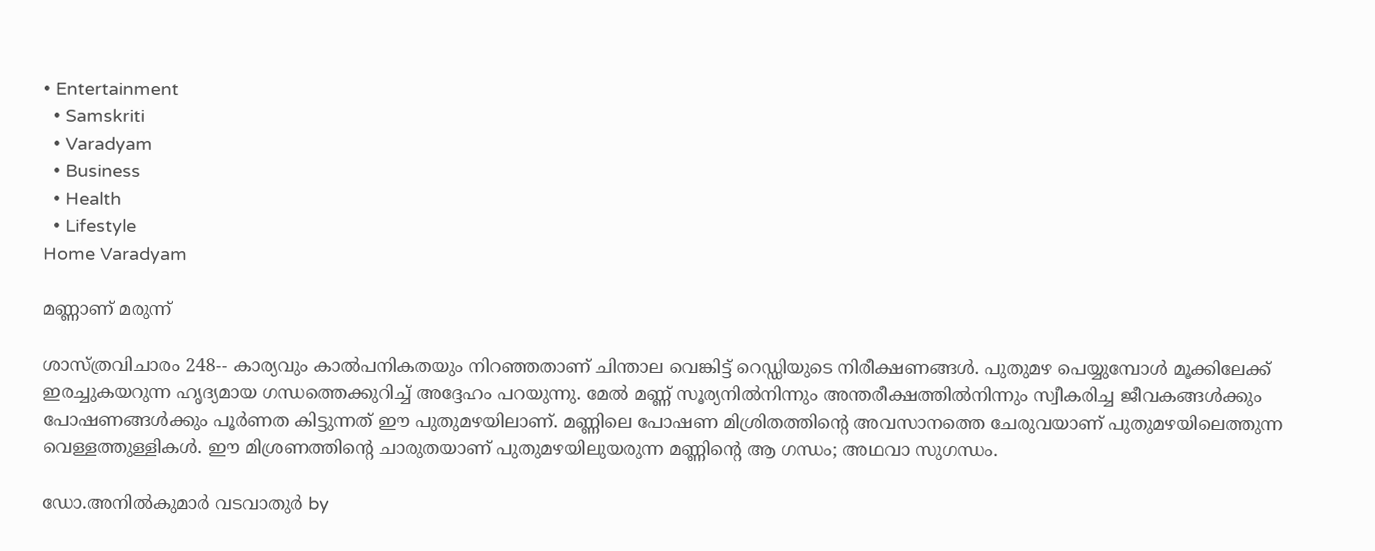• Entertainment
  • Samskriti
  • Varadyam
  • Business
  • Health
  • Lifestyle
Home Varadyam

മണ്ണാണ് മരുന്ന്

ശാസ്ത്രവിചാരം 248-- കാര്യവും കാല്‍പനികതയും നിറഞ്ഞതാണ് ചിന്താല വെങ്കിട്ട് റെഡ്ഡിയുടെ നിരീക്ഷണങ്ങള്‍. പുതുമഴ പെയ്യുമ്പോള്‍ മൂക്കിലേക്ക് ഇരച്ചുകയറുന്ന ഹൃദ്യമായ ഗന്ധത്തെക്കുറിച്ച് അദ്ദേഹം പറയുന്നു. മേല്‍ മണ്ണ് സൂര്യനില്‍നിന്നും അന്തരീക്ഷത്തില്‍നിന്നും സ്വീകരിച്ച ജീവകങ്ങള്‍ക്കും പോഷണങ്ങള്‍ക്കും പൂര്‍ണത കിട്ടുന്നത് ഈ പുതുമഴയിലാണ്. മണ്ണിലെ പോഷണ മിശ്രിതത്തിന്റെ അവസാനത്തെ ചേരുവയാണ് പുതുമഴയിലെത്തുന്ന വെള്ളത്തുള്ളികള്‍. ഈ മിശ്രണത്തിന്റെ ചാരുതയാണ് പുതുമഴയിലുയരുന്ന മണ്ണിന്റെ ആ ഗന്ധം; അഥവാ സുഗന്ധം.

ഡോ.അനില്‍കുമാര്‍ വടവാതുര്‍ by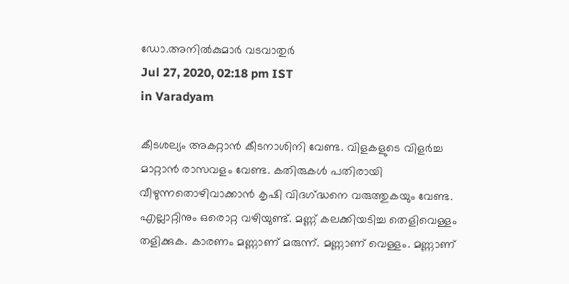ഡോ.അനില്‍കുമാര്‍ വടവാതുര്‍
Jul 27, 2020, 02:18 pm IST
in Varadyam

കീടശല്യം അകറ്റാന്‍ കീടനാശിനി വേണ്ട. വിളകളുടെ വിളര്‍ച്ച മാറ്റാന്‍ രാസവളം വേണ്ട. കതിരുകള്‍ പതിരായി വീഴുന്നതൊഴിവാക്കാന്‍ കൃഷി വിദഗ്‌ദ്ധനെ വരുത്തുകയും വേണ്ട. എല്ലാറ്റിനും ഒരൊറ്റ വഴിയുണ്ട്. മണ്ണ് കലക്കിയടിച്ച തെളിവെള്ളം തളിക്കുക. കാരണം മണ്ണാണ് മരുന്ന്. മണ്ണാണ് വെള്ളം. മണ്ണാണ്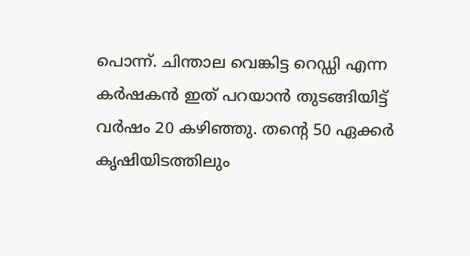പൊന്ന്. ചിന്താല വെങ്കിട്ട റെഡ്ഡി എന്ന കര്‍ഷകന്‍ ഇത് പറയാന്‍ തുടങ്ങിയിട്ട് വര്‍ഷം 20 കഴിഞ്ഞു. തന്റെ 50 ഏക്കര്‍ കൃഷിയിടത്തിലും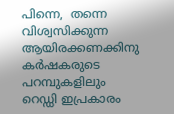പിന്നെ,  തന്നെ വിശ്വസിക്കുന്ന ആയിരക്കണക്കിനു കര്‍ഷകരുടെ പറമ്പുകളിലും റെഡ്ഡി ഇപ്രകാരം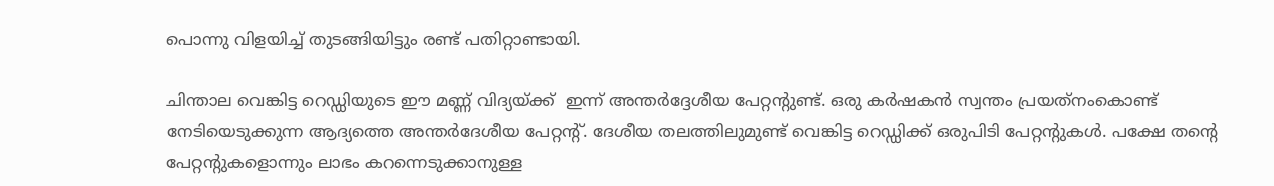പൊന്നു വിളയിച്ച് തുടങ്ങിയിട്ടും രണ്ട് പതിറ്റാണ്ടായി.

ചിന്താല വെങ്കിട്ട റെഡ്ഡിയുടെ ഈ മണ്ണ് വിദ്യയ്‌ക്ക്  ഇന്ന് അന്തര്‍ദ്ദേശീയ പേറ്റന്റുണ്ട്. ഒരു കര്‍ഷകന്‍ സ്വന്തം പ്രയത്‌നംകൊണ്ട് നേടിയെടുക്കുന്ന ആദ്യത്തെ അന്തര്‍ദേശീയ പേറ്റന്റ്. ദേശീയ തലത്തിലുമുണ്ട് വെങ്കിട്ട റെഡ്ഡിക്ക് ഒരുപിടി പേറ്റന്റുകള്‍. പക്ഷേ തന്റെ പേറ്റന്റുകളൊന്നും ലാഭം കറന്നെടുക്കാനുള്ള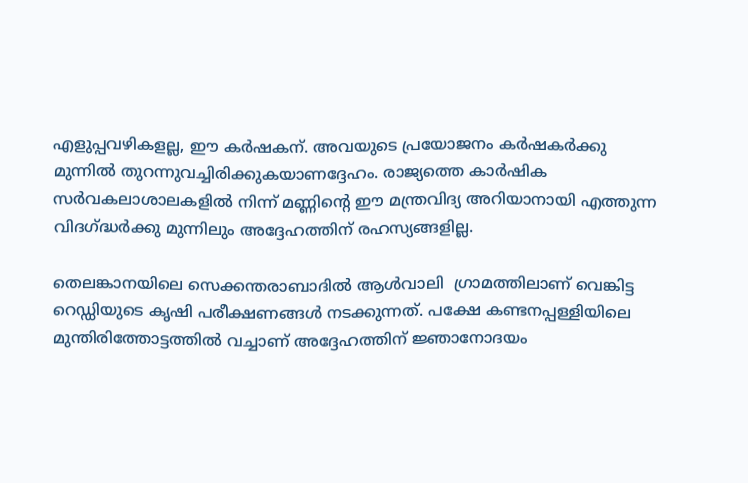എളുപ്പവഴികളല്ല, ഈ കര്‍ഷകന്. അവയുടെ പ്രയോജനം കര്‍ഷകര്‍ക്കു മുന്നില്‍ തുറന്നുവച്ചിരിക്കുകയാണദ്ദേഹം. രാജ്യത്തെ കാര്‍ഷിക സര്‍വകലാശാലകളില്‍ നിന്ന് മണ്ണിന്റെ ഈ മന്ത്രവിദ്യ അറിയാനായി എത്തുന്ന വിദഗ്‌ദ്ധര്‍ക്കു മുന്നിലും അദ്ദേഹത്തിന് രഹസ്യങ്ങളില്ല.

തെലങ്കാനയിലെ സെക്കന്തരാബാദില്‍ ആള്‍വാലി  ഗ്രാമത്തിലാണ് വെങ്കിട്ട റെഡ്ഡിയുടെ കൃഷി പരീക്ഷണങ്ങള്‍ നടക്കുന്നത്. പക്ഷേ കണ്ടനപ്പള്ളിയിലെ മുന്തിരിത്തോട്ടത്തില്‍ വച്ചാണ് അദ്ദേഹത്തിന് ജ്ഞാനോദയം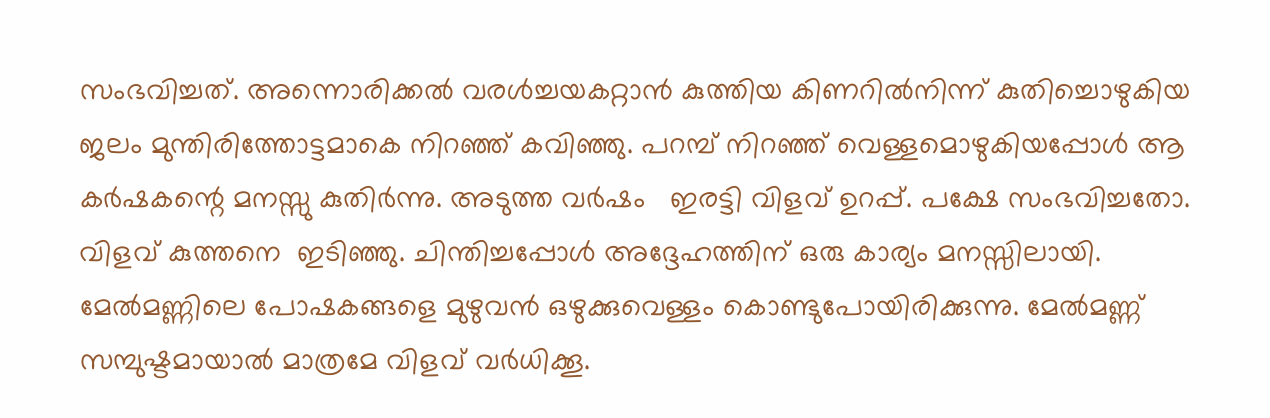സംഭവിച്ചത്. അന്നൊരിക്കല്‍ വരള്‍ച്ചയകറ്റാന്‍ കുത്തിയ കിണറില്‍നിന്ന് കുതിച്ചൊഴുകിയ ജലം മുന്തിരിത്തോട്ടമാകെ നിറഞ്ഞ് കവിഞ്ഞു. പറമ്പ് നിറഞ്ഞ് വെള്ളമൊഴുകിയപ്പോള്‍ ആ കര്‍ഷകന്റെ മനസ്സു കുതിര്‍ന്നു. അടുത്ത വര്‍ഷം   ഇരട്ടി വിളവ് ഉറപ്പ്. പക്ഷേ സംഭവിച്ചതോ. വിളവ് കുത്തനെ  ഇടിഞ്ഞു. ചിന്തിച്ചപ്പോള്‍ അദ്ദേഹത്തിന് ഒരു കാര്യം മനസ്സിലായി. മേല്‍മണ്ണിലെ പോഷകങ്ങളെ മുഴുവന്‍ ഒഴുക്കുവെള്ളം കൊണ്ടുപോയിരിക്കുന്നു. മേല്‍മണ്ണ് സമ്പുഷ്ടമായാല്‍ മാത്രമേ വിളവ് വര്‍ധിക്കൂ.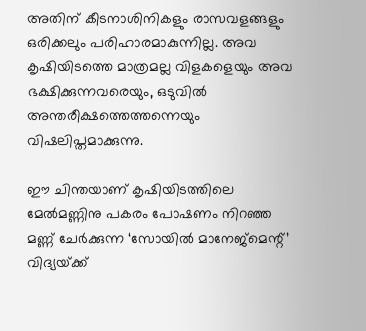അതിന് കീടനാശിനികളും രാസവളങ്ങളും ഒരിക്കലും പരിഹാരമാകുന്നില്ല. അവ കൃഷിയിടത്തെ മാത്രമല്ല വിളകളെയും അവ ഭക്ഷിക്കുന്നവരെയും, ഒടുവില്‍ അന്തരീക്ഷത്തെത്തന്നെയും വിഷലിപ്തമാക്കുന്നു.

ഈ ചിന്തയാണ് കൃഷിയിടത്തിലെ മേല്‍മണ്ണിനു പകരം പോഷണം നിറഞ്ഞ മണ്ണ് ചേര്‍ക്കുന്ന ‘സോയില്‍ മാനേജ്‌മെന്റ്’ വിദ്യയ്‌ക്ക്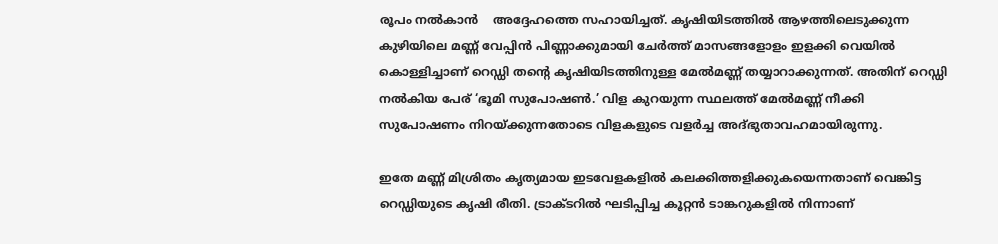രൂപം നല്‍കാന്‍    അദ്ദേഹത്തെ സഹായിച്ചത്. കൃഷിയിടത്തില്‍ ആഴത്തിലെടുക്കുന്ന കുഴിയിലെ മണ്ണ് വേപ്പിന്‍ പിണ്ണാക്കുമായി ചേര്‍ത്ത് മാസങ്ങളോളം ഇളക്കി വെയില്‍ കൊള്ളിച്ചാണ് റെഡ്ഡി തന്റെ കൃഷിയിടത്തിനുള്ള മേല്‍മണ്ണ് തയ്യാറാക്കുന്നത്. അതിന് റെഡ്ഡി നല്‍കിയ പേര് ‘ഭൂമി സുപോഷണ്‍.’ വിള കുറയുന്ന സ്ഥലത്ത് മേല്‍മണ്ണ് നീക്കി സുപോഷണം നിറയ്‌ക്കുന്നതോടെ വിളകളുടെ വളര്‍ച്ച അദ്ഭുതാവഹമായിരുന്നു.

ഇതേ മണ്ണ് മിശ്രിതം കൃത്യമായ ഇടവേളകളില്‍ കലക്കിത്തളിക്കുകയെന്നതാണ് വെങ്കിട്ട റെഡ്ഡിയുടെ കൃഷി രീതി. ട്രാക്ടറില്‍ ഘടിപ്പിച്ച കൂറ്റന്‍ ടാങ്കറുകളില്‍ നിന്നാണ്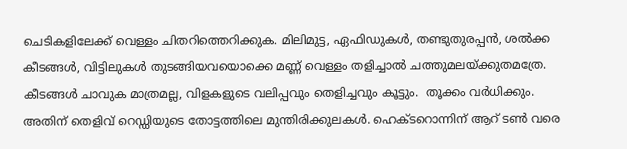ചെടികളിലേക്ക് വെള്ളം ചിതറിത്തെറിക്കുക. മിലിമുട്ട, ഏഫിഡുകള്‍, തണ്ടുതുരപ്പന്‍, ശല്‍ക്ക കീടങ്ങള്‍, വിട്ടിലുകള്‍ തുടങ്ങിയവയൊക്കെ മണ്ണ് വെള്ളം തളിച്ചാല്‍ ചത്തുമലയ്‌ക്കുതമത്രേ. കീടങ്ങള്‍ ചാവുക മാത്രമല്ല, വിളകളുടെ വലിപ്പവും തെളിച്ചവും കൂട്ടും.  തൂക്കം വര്‍ധിക്കും. അതിന് തെളിവ് റെഡ്ഡിയുടെ തോട്ടത്തിലെ മുന്തിരിക്കുലകള്‍. ഹെക്ടറൊന്നിന് ആറ് ടണ്‍ വരെ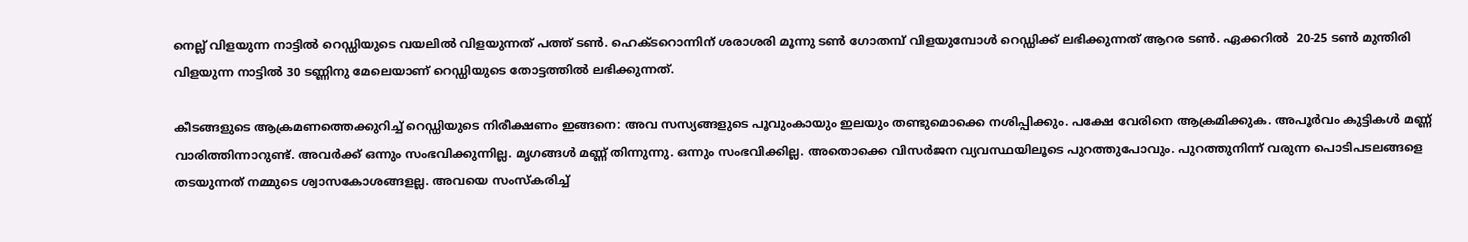നെല്ല് വിളയുന്ന നാട്ടില്‍ റെഡ്ഡിയുടെ വയലില്‍ വിളയുന്നത് പത്ത് ടണ്‍. ഹെക്ടറൊന്നിന് ശരാശരി മൂന്നു ടണ്‍ ഗോതമ്പ് വിളയുമ്പോള്‍ റെഡ്ഡിക്ക് ലഭിക്കുന്നത് ആറര ടണ്‍. ഏക്കറില്‍  20-25 ടണ്‍ മുന്തിരി വിളയുന്ന നാട്ടില്‍ 30 ടണ്ണിനു മേലെയാണ് റെഡ്ഡിയുടെ തോട്ടത്തില്‍ ലഭിക്കുന്നത്.

കീടങ്ങളുടെ ആക്രമണത്തെക്കുറിച്ച് റെഡ്ഡിയുടെ നിരീക്ഷണം ഇങ്ങനെ: അവ സസ്യങ്ങളുടെ പൂവുംകായും ഇലയും തണ്ടുമൊക്കെ നശിപ്പിക്കും. പക്ഷേ വേരിനെ ആക്രമിക്കുക. അപൂര്‍വം കുട്ടികള്‍ മണ്ണ് വാരിത്തിന്നാറുണ്ട്. അവര്‍ക്ക് ഒന്നും സംഭവിക്കുന്നില്ല. മൃഗങ്ങള്‍ മണ്ണ് തിന്നുന്നു. ഒന്നും സംഭവിക്കില്ല. അതൊക്കെ വിസര്‍ജന വ്യവസ്ഥയിലൂടെ പുറത്തുപോവും. പുറത്തുനിന്ന് വരുന്ന പൊടിപടലങ്ങളെ തടയുന്നത് നമ്മുടെ ശ്വാസകോശങ്ങളല്ല. അവയെ സംസ്‌കരിച്ച്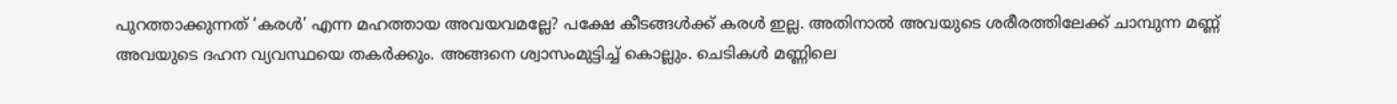പുറത്താക്കുന്നത് ‘കരള്‍’ എന്ന മഹത്തായ അവയവമല്ലേ? പക്ഷേ കീടങ്ങള്‍ക്ക് കരള്‍ ഇല്ല. അതിനാല്‍ അവയുടെ ശരീരത്തിലേക്ക് ചാമ്പുന്ന മണ്ണ് അവയുടെ ദഹന വ്യവസ്ഥയെ തകര്‍ക്കും. അങ്ങനെ ശ്വാസംമുട്ടിച്ച് കൊല്ലും. ചെടികള്‍ മണ്ണിലെ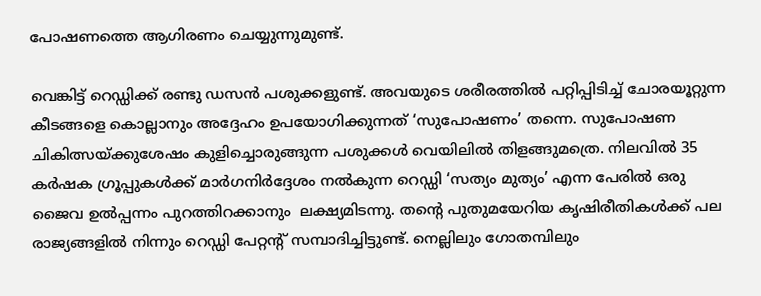പോഷണത്തെ ആഗിരണം ചെയ്യുന്നുമുണ്ട്.

വെങ്കിട്ട് റെഡ്ഡിക്ക് രണ്ടു ഡസന്‍ പശുക്കളുണ്ട്. അവയുടെ ശരീരത്തില്‍ പറ്റിപ്പിടിച്ച് ചോരയൂറ്റുന്ന കീടങ്ങളെ കൊല്ലാനും അദ്ദേഹം ഉപയോഗിക്കുന്നത് ‘സുപോഷണം’ തന്നെ. സുപോഷണ ചികിത്സയ്‌ക്കുശേഷം കുളിച്ചൊരുങ്ങുന്ന പശുക്കള്‍ വെയിലില്‍ തിളങ്ങുമത്രെ. നിലവില്‍ 35 കര്‍ഷക ഗ്രൂപ്പുകള്‍ക്ക് മാര്‍ഗനിര്‍ദ്ദേശം നല്‍കുന്ന റെഡ്ഡി ‘സത്യം മുത്യം’ എന്ന പേരില്‍ ഒരു ജൈവ ഉല്‍പ്പന്നം പുറത്തിറക്കാനും  ലക്ഷ്യമിടന്നു. തന്റെ പുതുമയേറിയ കൃഷിരീതികള്‍ക്ക് പല രാജ്യങ്ങളില്‍ നിന്നും റെഡ്ഡി പേറ്റന്റ് സമ്പാദിച്ചിട്ടുണ്ട്. നെല്ലിലും ഗോതമ്പിലും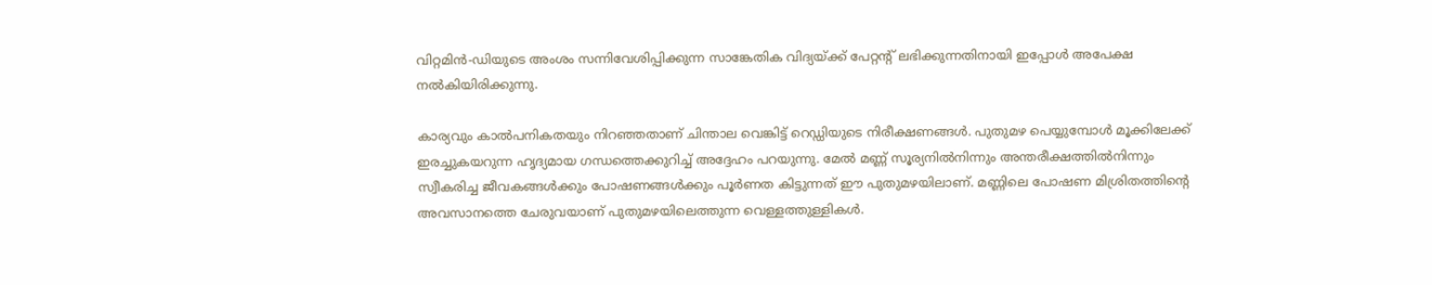വിറ്റമിന്‍-ഡിയുടെ അംശം സന്നിവേശിപ്പിക്കുന്ന സാങ്കേതിക വിദ്യയ്‌ക്ക് പേറ്റന്റ് ലഭിക്കുന്നതിനായി ഇപ്പോള്‍ അപേക്ഷ നല്‍കിയിരിക്കുന്നു.

കാര്യവും കാല്‍പനികതയും നിറഞ്ഞതാണ് ചിന്താല വെങ്കിട്ട് റെഡ്ഡിയുടെ നിരീക്ഷണങ്ങള്‍. പുതുമഴ പെയ്യുമ്പോള്‍ മൂക്കിലേക്ക് ഇരച്ചുകയറുന്ന ഹൃദ്യമായ ഗന്ധത്തെക്കുറിച്ച് അദ്ദേഹം പറയുന്നു. മേല്‍ മണ്ണ് സൂര്യനില്‍നിന്നും അന്തരീക്ഷത്തില്‍നിന്നും സ്വീകരിച്ച ജീവകങ്ങള്‍ക്കും പോഷണങ്ങള്‍ക്കും പൂര്‍ണത കിട്ടുന്നത് ഈ പുതുമഴയിലാണ്. മണ്ണിലെ പോഷണ മിശ്രിതത്തിന്റെ അവസാനത്തെ ചേരുവയാണ് പുതുമഴയിലെത്തുന്ന വെള്ളത്തുള്ളികള്‍.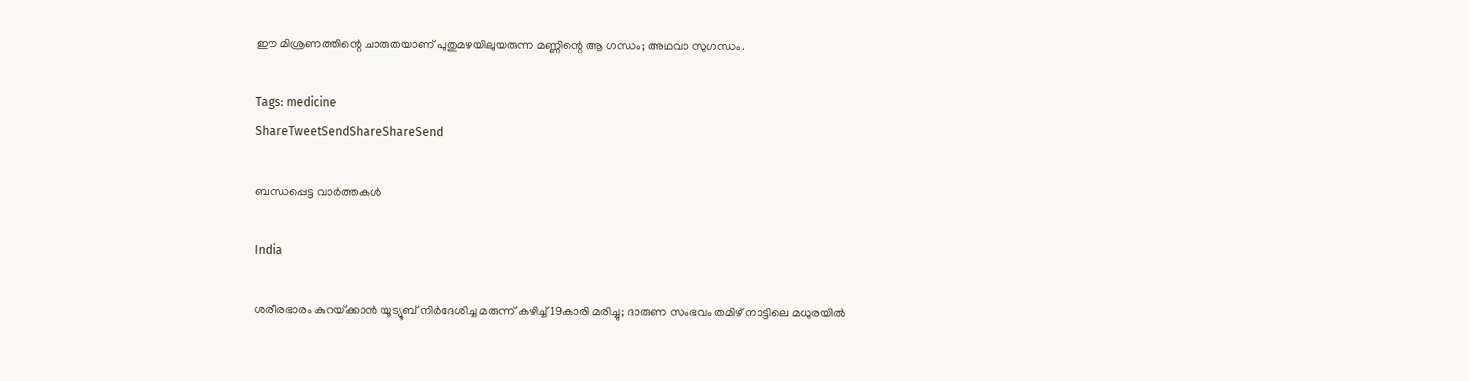ഈ മിശ്രണത്തിന്റെ ചാരുതയാണ് പുതുമഴയിലുയരുന്ന മണ്ണിന്റെ ആ ഗന്ധം; അഥവാ സുഗന്ധം.

Tags: medicine
ShareTweetSendShareShareSend

ബന്ധപ്പെട്ട വാര്‍ത്തകള്‍

India

ശരീരഭാരം കുറയ്‌ക്കാൻ യൂട്യൂബ് നിർദേശിച്ച മരുന്ന് കഴിച്ച് 19കാരി മരിച്ചു; ദാരുണ സംഭവം തമിഴ് നാട്ടിലെ മധുരയിൽ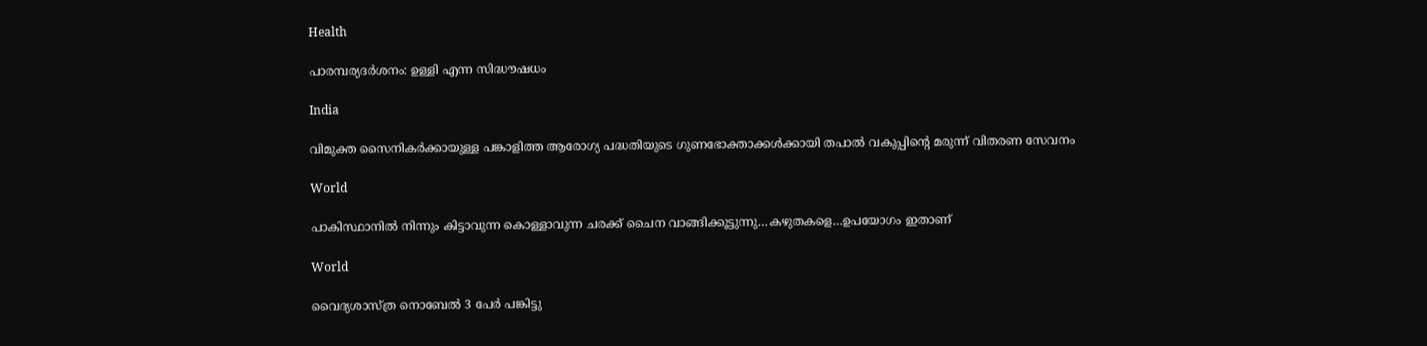Health

പാരമ്പര്യദര്‍ശനം: ഉള്ളി എന്ന സിദ്ധൗഷധം

India

വിമുക്ത സൈനികര്‍ക്കായുള്ള പങ്കാളിത്ത ആരോഗ്യ പദ്ധതിയുടെ ഗുണഭോക്താക്കള്‍ക്കായി തപാല്‍ വകുപ്പിന്റെ മരുന്ന് വിതരണ സേവനം

World

പാകിസ്ഥാനില്‍ നിന്നും കിട്ടാവുന്ന കൊള്ളാവുന്ന ചരക്ക് ചൈന വാങ്ങിക്കൂട്ടുന്നു…കഴുതകളെ…ഉപയോഗം ഇതാണ്

World

വൈദ്യശാസ്ത്ര നൊബേല്‍ 3 പേര്‍ പങ്കിട്ടു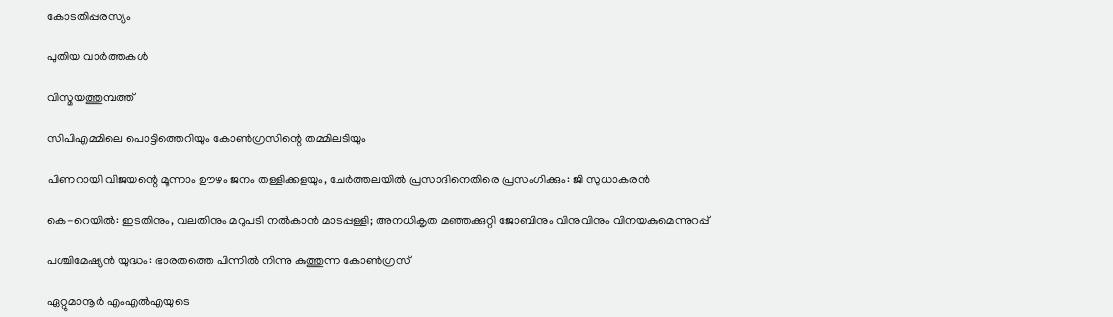കോടതിപ്പരസ്യം

പുതിയ വാര്‍ത്തകള്‍

വിസ്മയത്തുമ്പത്ത്

സിപിഎമ്മിലെ പൊട്ടിത്തെറിയും കോണ്‍ഗ്രസിന്റെ തമ്മിലടിയും

പിണറായി വിജയന്റെ മൂന്നാം ഊഴം ജനം തള്ളിക്കളയും, ചേർത്തലയിൽ പ്രസാദിനെതിരെ പ്രസംഗിക്കും: ജി സുധാകരൻ

കെ-റെയില്‍: ഇടതിനും, വലതിനും മറുപടി നല്‍കാന്‍ മാടപ്പള്ളി; അനധികൃത മഞ്ഞക്കുറ്റി ജോബിനും വിനുവിനും വിനയകുമെന്നുറപ്പ്

പശ്ചിമേഷ്യന്‍ യുദ്ധം: ഭാരതത്തെ പിന്നില്‍ നിന്നു കുത്തുന്ന കോണ്‍ഗ്രസ്

ഏറ്റുമാനൂര്‍ എംഎല്‍എയുടെ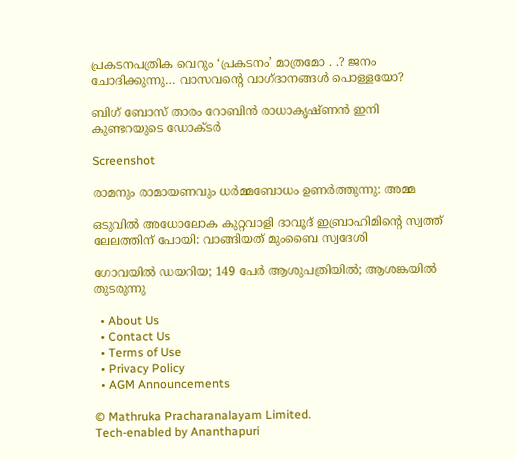പ്രകടനപത്രിക വെറും ‘പ്രകടനം’ മാത്രമോ . .? ജനം ചോദിക്കുന്നു… വാസവന്റെ വാഗ്ദാനങ്ങള്‍ പൊള്ളയോ?

ബിഗ് ബോസ് താരം റോബിന്‍ രാധാകൃഷ്ണൻ ഇനി കുണ്ടറയുടെ ഡോക്ടര്‍

Screenshot

രാമനും രാമായണവും ധർമ്മബോധം ഉണർത്തുന്നു: അമ്മ

ഒടുവിൽ അധോലോക കുറ്റവാളി ദാവൂദ് ഇബ്രാഹിമിന്റെ സ്വത്ത് ലേലത്തിന് പോയി: വാങ്ങിയത് മുംബൈ സ്വദേശി

ഗോവയിൽ ഡയറിയ; 149 പേർ ആശുപത്രിയിൽ; ആശങ്കയിൽ തുടരുന്നു

  • About Us
  • Contact Us
  • Terms of Use
  • Privacy Policy
  • AGM Announcements

© Mathruka Pracharanalayam Limited.
Tech-enabled by Ananthapuri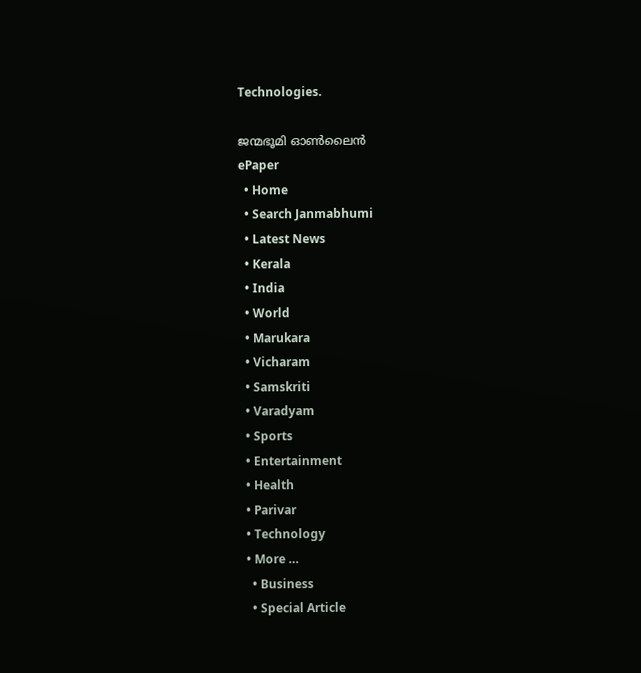Technologies.

ജന്മഭൂമി ഓണ്‍ലൈന്‍
ePaper
  • Home
  • Search Janmabhumi
  • Latest News
  • Kerala
  • India
  • World
  • Marukara
  • Vicharam
  • Samskriti
  • Varadyam
  • Sports
  • Entertainment
  • Health
  • Parivar
  • Technology
  • More …
    • Business
    • Special Article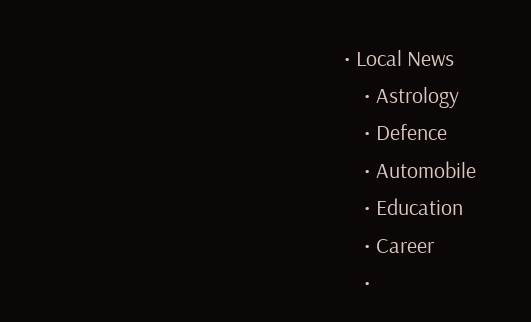• Local News
    • Astrology
    • Defence
    • Automobile
    • Education
    • Career
    •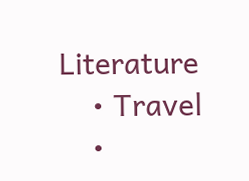Literature
    • Travel
    •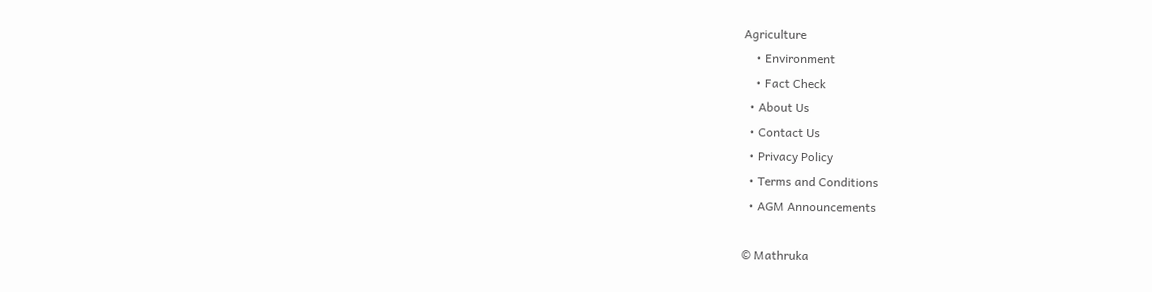Agriculture
    • Environment
    • Fact Check
  • About Us
  • Contact Us
  • Privacy Policy
  • Terms and Conditions
  • AGM Announcements

© Mathruka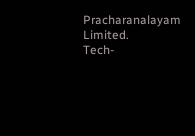Pracharanalayam Limited.
Tech-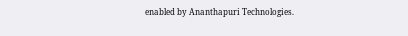enabled by Ananthapuri Technologies.